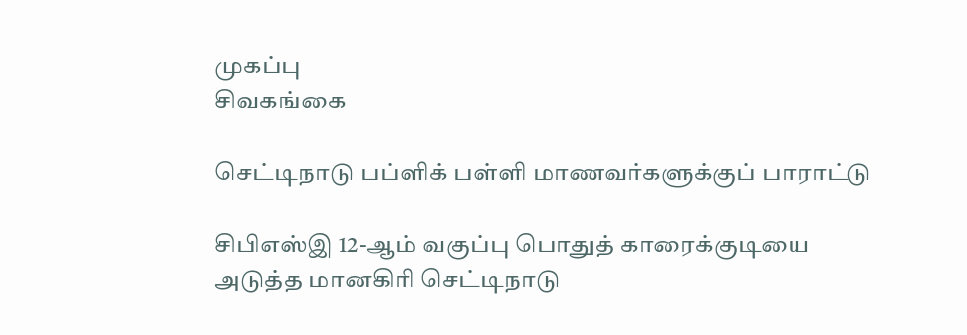முகப்பு
சிவகங்கை

செட்டிநாடு பப்ளிக் பள்ளி மாணவர்களுக்குப் பாராட்டு

சிபிஎஸ்இ 12-ஆம் வகுப்பு பொதுத் காரைக்குடியை அடுத்த மானகிரி செட்டிநாடு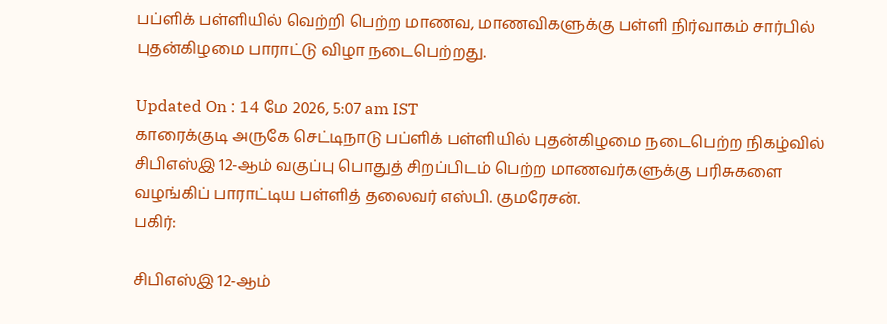பப்ளிக் பள்ளியில் வெற்றி பெற்ற மாணவ, மாணவிகளுக்கு பள்ளி நிர்வாகம் சார்பில் புதன்கிழமை பாராட்டு விழா நடைபெற்றது.

Updated On : 14 மே 2026, 5:07 am IST
காரைக்குடி அருகே செட்டிநாடு பப்ளிக் பள்ளியில் புதன்கிழமை நடைபெற்ற நிகழ்வில் சிபிஎஸ்இ 12-ஆம் வகுப்பு பொதுத் சிறப்பிடம் பெற்ற மாணவர்களுக்கு பரிசுகளை வழங்கிப் பாராட்டிய பள்ளித் தலைவர் எஸ்பி. குமரேசன்.
பகிர்:

சிபிஎஸ்இ 12-ஆம்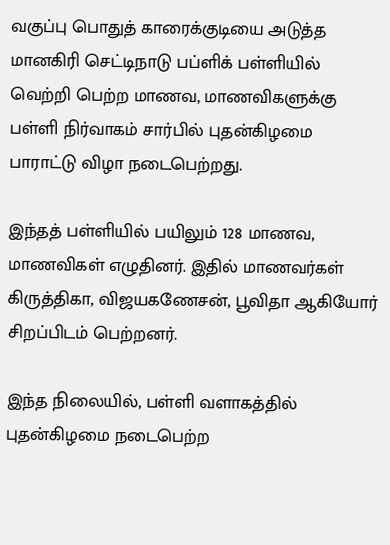வகுப்பு பொதுத் காரைக்குடியை அடுத்த மானகிரி செட்டிநாடு பப்ளிக் பள்ளியில் வெற்றி பெற்ற மாணவ, மாணவிகளுக்கு பள்ளி நிர்வாகம் சார்பில் புதன்கிழமை பாராட்டு விழா நடைபெற்றது.

இந்தத் பள்ளியில் பயிலும் 128 மாணவ, மாணவிகள் எழுதினர். இதில் மாணவர்கள் கிருத்திகா, விஜயகணேசன், பூவிதா ஆகியோர் சிறப்பிடம் பெற்றனர்.

இந்த நிலையில், பள்ளி வளாகத்தில் புதன்கிழமை நடைபெற்ற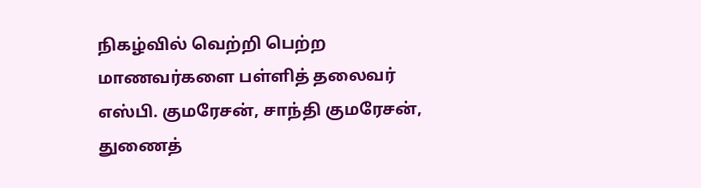நிகழ்வில் வெற்றி பெற்ற மாணவர்களை பள்ளித் தலைவர் எஸ்பி. குமரேசன், சாந்தி குமரேசன், துணைத்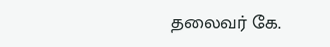தலைவர் கே.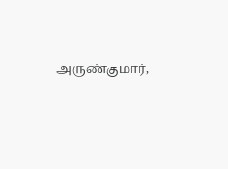அருண்குமார்,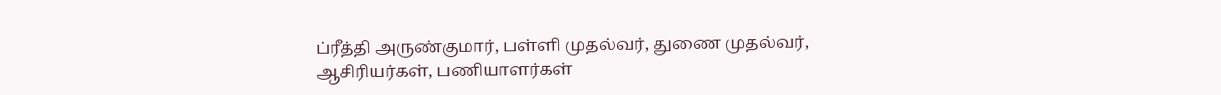ப்ரீத்தி அருண்குமார், பள்ளி முதல்வர், துணை முதல்வர், ஆசிரியர்கள், பணியாளர்கள்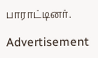பாராட்டினர்.

Advertisement